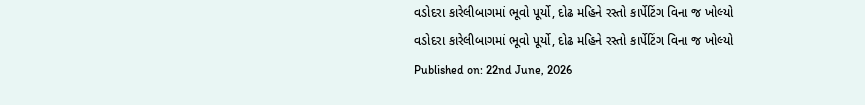વડોદરા કારેલીબાગમાં ભૂવો પૂર્યો, દોઢ મહિને રસ્તો કાર્પેટિંગ વિના જ ખોલ્યો
વડોદરા કારેલીબાગમાં ભૂવો પૂર્યો, દોઢ મહિને રસ્તો કાર્પેટિંગ વિના જ ખોલ્યો
Published on: 22nd June, 2026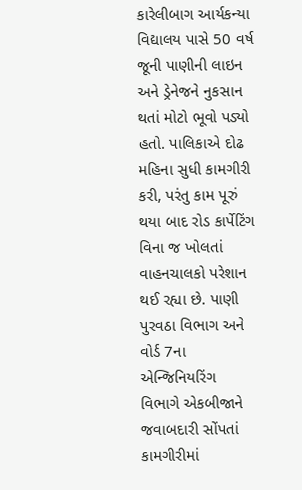કારેલીબાગ આર્યકન્યા વિદ્યાલય પાસે 50 વર્ષ જૂની પાણીની લાઇન અને ડ્રેનેજને નુકસાન થતાં મોટો ભૂવો પડ્યો હતો. પાલિકાએ દોઢ મહિના સુધી કામગીરી કરી, પરંતુ કામ પૂરું થયા બાદ રોડ કાર્પેટિંગ વિના જ ખોલતાં વાહનચાલકો પરેશાન થઈ રહ્યા છે. પાણી પુરવઠા વિભાગ અને વોર્ડ 7ના એન્જિનિયરિંગ વિભાગે એકબીજાને જવાબદારી સોંપતાં કામગીરીમાં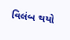વિલંબ થયો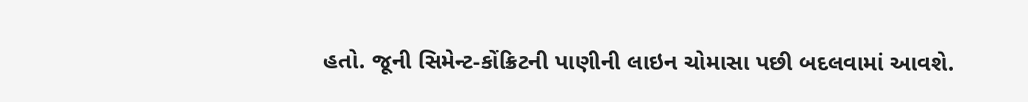હતો. જૂની સિમેન્ટ-કોંક્રિટની પાણીની લાઇન ચોમાસા પછી બદલવામાં આવશે.